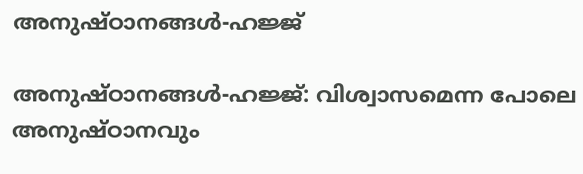അനുഷ്ഠാനങ്ങള്‍-ഹജ്ജ്

അനുഷ്ഠാനങ്ങള്‍-ഹജ്ജ്: വിശ്വാസമെന്ന പോലെ അനുഷ്ഠാനവും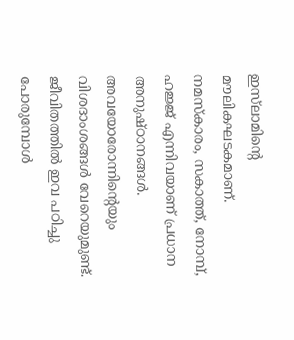ഇസ്‌ലാമിന്റെ മൗലികഘടകമാണ്. നമസ്‌കാരം, സകാത്ത്, നോമ്പ്, ഹജ്ജ് എന്നിവയാണ് പ്രധാന അനുഷ്ഠാനങ്ങള്‍. അവയോരോന്നിന്റെയും വിശദാംശങ്ങള്‍ വേറെയുമുണ്ട്. ജീവിതത്തില്‍ ഇവ പഠിച്ചു പോരുമ്പോള്‍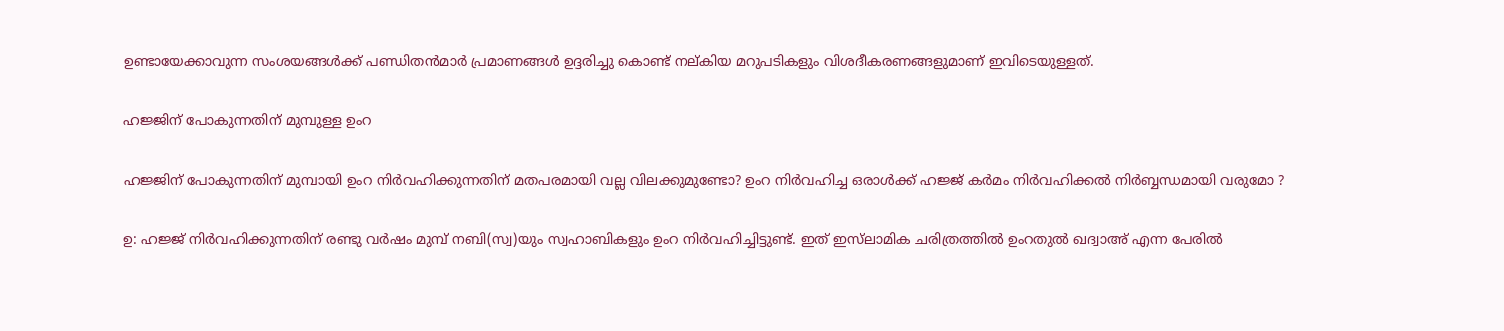ഉണ്ടായേക്കാവുന്ന സംശയങ്ങള്‍ക്ക് പണ്ഡിതന്‍മാര്‍ പ്രമാണങ്ങള്‍ ഉദ്ദരിച്ചു കൊണ്ട് നല്കിയ മറുപടികളും വിശദീകരണങ്ങളുമാണ് ഇവിടെയുള്ളത്.

ഹജ്ജിന് പോകുന്നതിന് മുമ്പുള്ള ഉംറ

ഹജ്ജിന് പോകുന്നതിന് മുമ്പായി ഉംറ നിര്‍വഹിക്കുന്നതിന് മതപരമായി വല്ല വിലക്കുമുണ്ടോ? ഉംറ നിര്‍വഹിച്ച ഒരാള്‍ക്ക് ഹജ്ജ് കര്‍മം നിര്‍വഹിക്കല്‍ നിര്‍ബ്ബന്ധമായി വരുമോ ?

ഉ: ഹജ്ജ് നിര്‍വഹിക്കുന്നതിന് രണ്ടു വര്‍ഷം മുമ്പ് നബി(സ്വ)യും സ്വഹാബികളും ഉംറ നിര്‍വഹിച്ചിട്ടുണ്ട്. ഇത് ഇസ്‌ലാമിക ചരിത്രത്തില്‍ ഉംറതുല്‍ ഖദ്വാഅ് എന്ന പേരില്‍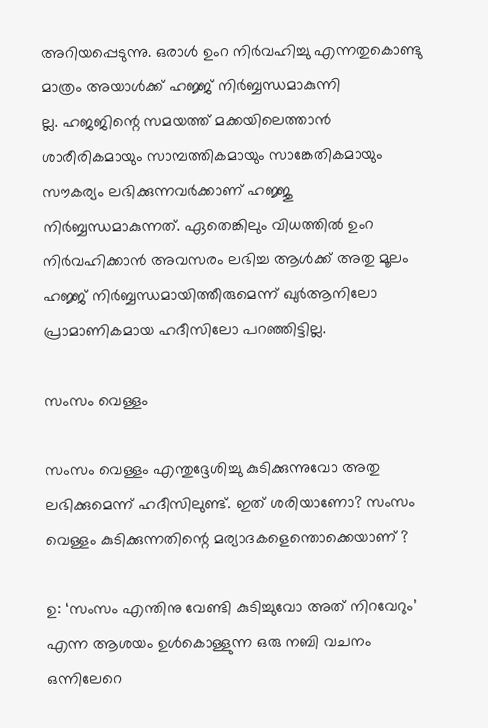അറിയപ്പെടുന്നു. ഒരാള്‍ ഉംറ നിര്‍വഹിച്ചു എന്നതുകൊണ്ടു മാത്രം അയാള്‍ക്ക് ഹജ്ജ് നിര്‍ബ്ബന്ധമാകുന്നി
ല്ല. ഹജജിന്റെ സമയത്ത് മക്കയിലെത്താന്‍ ശാരീരികമായും സാമ്പത്തികമായും സാങ്കേതികമായും സൗകര്യം ലഭിക്കുന്നവര്‍ക്കാണ് ഹജ്ജു നിര്‍ബ്ബന്ധമാകുന്നത്. ഏതെങ്കിലും വിധത്തില്‍ ഉംറ നിര്‍വഹിക്കാന്‍ അവസരം ലഭിച്ച ആള്‍ക്ക് അതു മൂലം ഹജ്ജ് നിര്‍ബ്ബന്ധമായിത്തീരുമെന്ന് ഖുര്‍ആനിലോ പ്രാമാണികമായ ഹദീസിലോ പറഞ്ഞിട്ടില്ല.

സംസം വെള്ളം

സംസം വെള്ളം എന്തുദ്ദേശിച്ചു കുടിക്കുന്നുവോ അതു ലഭിക്കുമെന്ന് ഹദീസിലുണ്ട്. ഇത് ശരിയാണോ? സംസം വെള്ളം കുടിക്കുന്നതിന്റെ മര്യാദകളെന്തൊക്കെയാണ് ?

ഉ: ‘സംസം എന്തിനു വേണ്ടി കുടിച്ചുവോ അത് നിറവേറും’ എന്ന ആശയം ഉള്‍കൊള്ളുന്ന ഒരു നബി വചനം ഒന്നിലേറെ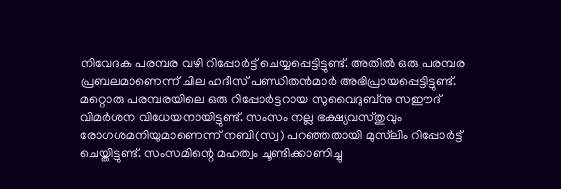നിവേദക പരമ്പര വഴി റിപ്പോര്‍ട്ട് ചെയ്യപ്പെട്ടിട്ടുണ്ട്. അതില്‍ ഒരു പരമ്പര പ്രബലമാണെന്ന് ചില ഹദീസ് പണ്ഡിതന്‍മാര്‍ അഭിപ്രായപ്പെട്ടിട്ടുണ്ട്. മറ്റൊരു പരമ്പരയിലെ ഒരു റിപ്പോര്‍ട്ടറായ സുവൈദുബ്‌നു സഈദ് വിമര്‍ശന വിധേയനായിട്ടുണ്ട്. സംസം നല്ല ഭക്ഷ്യവസ്തുവും രോഗശമനിയുമാണെന്ന് നബി(സ്വ) പറഞ്ഞതായി മുസ്‌ലിം റിപ്പോര്‍ട്ട് ചെയ്തിട്ടുണ്ട്. സംസമിന്റെ മഹത്വം ചൂണ്ടിക്കാണിച്ചു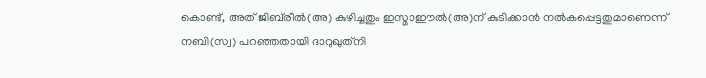കൊണ്ട്, അത് ജിബ്‌രീല്‍(അ) കുഴിച്ചതും ഇസ്മാഈല്‍(അ)ന് കുടിക്കാന്‍ നല്‍കപ്പെട്ടതുമാണെന്ന് നബി(സ്വ) പറഞ്ഞതായി ദാറുഖുത്‌നി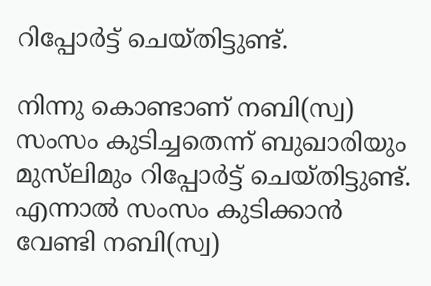റിപ്പോര്‍ട്ട് ചെയ്തിട്ടുണ്ട്.

നിന്നു കൊണ്ടാണ് നബി(സ്വ) സംസം കുടിച്ചതെന്ന് ബുഖാരിയും മുസ്‌ലിമും റിപ്പോര്‍ട്ട് ചെയ്തിട്ടുണ്ട്. എന്നാല്‍ സംസം കുടിക്കാന്‍ വേണ്ടി നബി(സ്വ)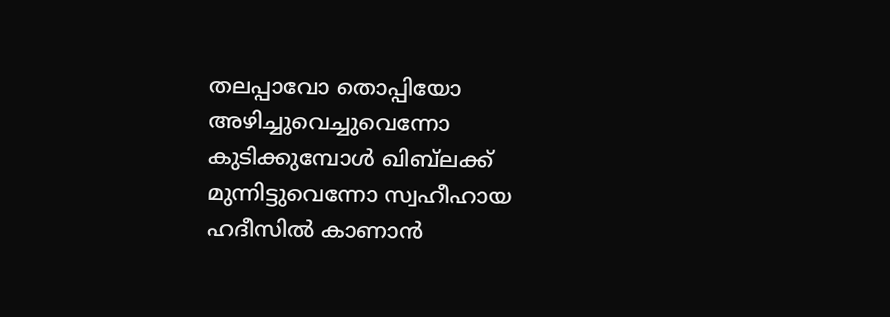തലപ്പാവോ തൊപ്പിയോ അഴിച്ചുവെച്ചുവെന്നോ കുടിക്കുമ്പോള്‍ ഖിബ്‌ലക്ക് മുന്നിട്ടുവെന്നോ സ്വഹീഹായ ഹദീസില്‍ കാണാന്‍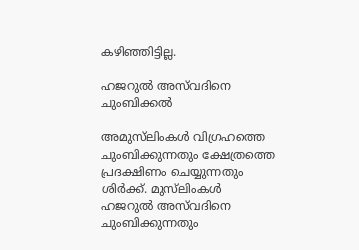കഴിഞ്ഞിട്ടില്ല.

ഹജറുല്‍ അസ്‌വദിനെ ചുംബിക്കല്‍

അമുസ്‌ലിംകള്‍ വിഗ്രഹത്തെ ചുംബിക്കുന്നതും ക്ഷേത്രത്തെ പ്രദക്ഷിണം ചെയ്യുന്നതും ശിര്‍ക്ക്. മുസ്‌ലിംകള്‍ ഹജറുല്‍ അസ്‌വദിനെ ചുംബിക്കുന്നതും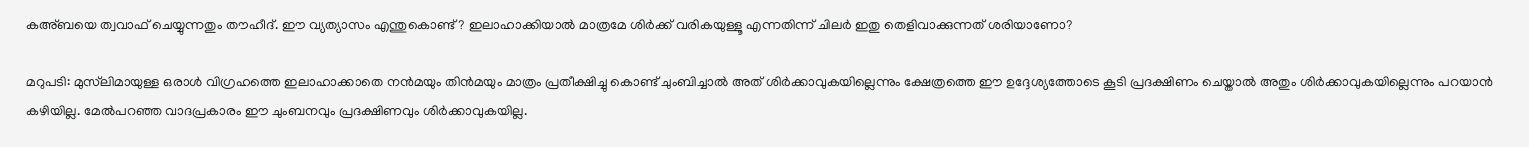കഅ്ബയെ ത്വവാഫ് ചെയ്യുന്നതും തൗഹീദ്. ഈ വ്യത്യാസം എന്തുകൊണ്ട്? ഇലാഹാക്കിയാല്‍ മാത്രമേ ശിര്‍ക്ക് വരികയുള്ളൂ എന്നതിന്ന് ചിലര്‍ ഇതു തെളിവാക്കുന്നത് ശരിയാണോ?

മറുപടി: മുസ്‌ലിമായുള്ള ഒരാള്‍ വിഗ്രഹത്തെ ഇലാഹാക്കാതെ നന്‍മയും തിന്‍മയും മാത്രം പ്രതീക്ഷിച്ചു കൊണ്ട് ചുംബിച്ചാല്‍ അത് ശിര്‍ക്കാവുകയില്ലെന്നും ക്ഷേത്രത്തെ ഈ ഉദ്ദേശ്യത്തോടെ കൂടി പ്രദക്ഷിണം ചെയ്താല്‍ അതും ശിര്‍ക്കാവുകയില്ലെന്നും പറയാന്‍ കഴിയില്ല. മേല്‍പറഞ്ഞ വാദപ്രകാരം ഈ ചുംബനവും പ്രദക്ഷിണവും ശിര്‍ക്കാവുകയില്ല.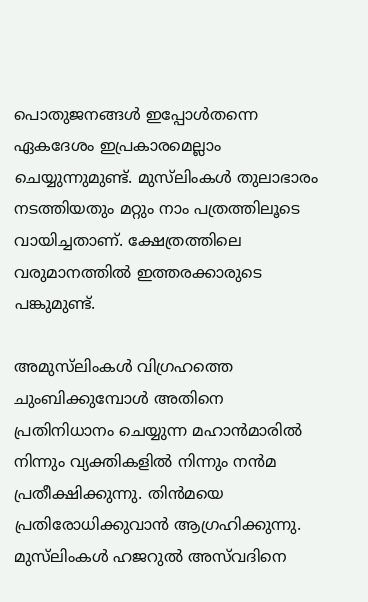പൊതുജനങ്ങള്‍ ഇപ്പോള്‍തന്നെ ഏകദേശം ഇപ്രകാരമെല്ലാം ചെയ്യുന്നുമുണ്ട്. മുസ്‌ലിംകള്‍ തുലാഭാരം നടത്തിയതും മറ്റും നാം പത്രത്തിലൂടെ വായിച്ചതാണ്. ക്ഷേത്രത്തിലെ വരുമാനത്തില്‍ ഇത്തരക്കാരുടെ പങ്കുമുണ്ട്.

അമുസ്‌ലിംകള്‍ വിഗ്രഹത്തെ ചുംബിക്കുമ്പോള്‍ അതിനെ പ്രതിനിധാനം ചെയ്യുന്ന മഹാന്‍മാരില്‍ നിന്നും വ്യക്തികളില്‍ നിന്നും നന്‍മ പ്രതീക്ഷിക്കുന്നു. തിന്‍മയെ പ്രതിരോധിക്കുവാന്‍ ആഗ്രഹിക്കുന്നു. മുസ്‌ലിംകള്‍ ഹജറുല്‍ അസ്‌വദിനെ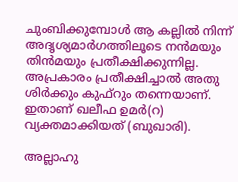ചുംബിക്കുമ്പോള്‍ ആ കല്ലില്‍ നിന്ന് അദൃശ്യമാര്‍ഗത്തിലൂടെ നന്‍മയും തിന്‍മയും പ്രതീക്ഷിക്കുന്നില്ല. അപ്രകാരം പ്രതീക്ഷിച്ചാല്‍ അതു ശിര്‍ക്കും കുഫ്‌റും തന്നെയാണ്. ഇതാണ് ഖലീഫ ഉമര്‍(റ) വ്യക്തമാക്കിയത് (ബുഖാരി).

അല്ലാഹു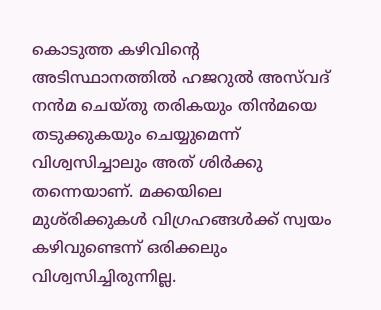കൊടുത്ത കഴിവിന്റെ അടിസ്ഥാനത്തില്‍ ഹജറുല്‍ അസ്‌വദ് നന്‍മ ചെയ്തു തരികയും തിന്‍മയെ തടുക്കുകയും ചെയ്യുമെന്ന് വിശ്വസിച്ചാലും അത് ശിര്‍ക്കു തന്നെയാണ്. മക്കയിലെ മുശ്‌രിക്കുകള്‍ വിഗ്രഹങ്ങള്‍ക്ക് സ്വയം കഴിവുണ്ടെന്ന് ഒരിക്കലും വിശ്വസിച്ചിരുന്നില്ല.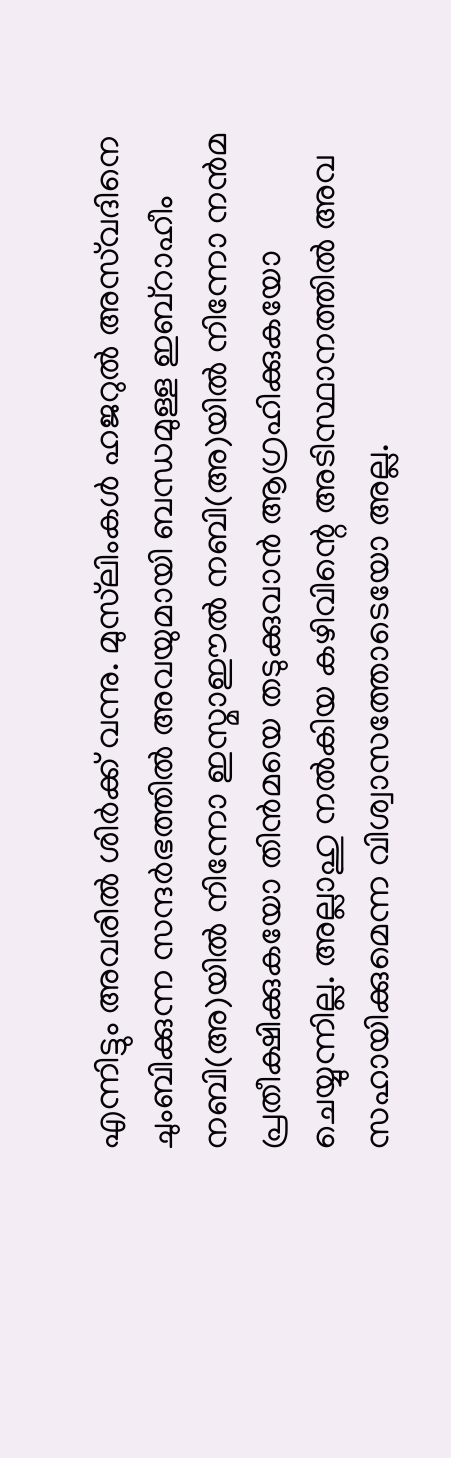എന്നിട്ടും അവരില്‍ ശിര്‍ക്ക് വന്നു. മുസ്‌ലിംകള്‍ ഹജറുല്‍ അസ്‌വദിനെ ചുംബിക്കുന്ന സന്ദര്‍ഭത്തില്‍ അവയുമായി ബന്ധമുള്ള ഇബ്‌റാഹീം നബി(അ)യില്‍ നിന്നോ ഇസ്മാഈല്‍ നബി(അ)യില്‍ നിന്നോ നന്‍മ പ്രതീക്ഷിക്കുകയോ തിന്‍മയെ തടുക്കുവാന്‍ ആഗ്രഹിക്കുകയോ ചെയ്യുന്നില്ല. അല്ലാഹു നല്‍കിയ കഴിവിന്റെ അടിസ്ഥാനത്തില്‍ അവ സഹായിക്കുമെന്ന വിശ്വാസത്തോടെയോ അല്ല.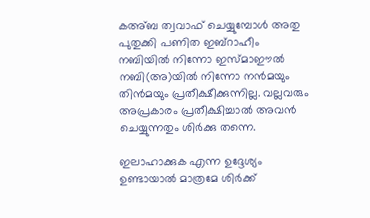കഅ്ബ ത്വവാഫ് ചെയ്യുമ്പോള്‍ അതു പുതുക്കി പണിത ഇബ്‌റാഹീം നബിയില്‍ നിന്നോ ഇസ്മാഈല്‍ നബി(അ)യില്‍ നിന്നോ നന്‍മയും തിന്‍മയും പ്രതീക്ഷീക്കുന്നില്ല. വല്ലവരും അപ്രകാരം പ്രതീക്ഷിച്ചാല്‍ അവന്‍ ചെയ്യുന്നതും ശിര്‍ക്കു തന്നെ.

ഇലാഹാക്കുക എന്ന ഉദ്ദേശ്യം ഉണ്ടായാല്‍ മാത്രമേ ശിര്‍ക്ക്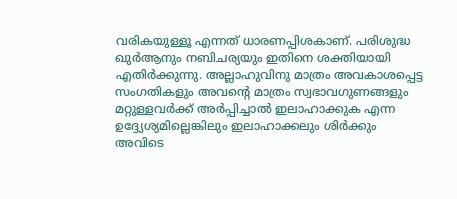വരികയുള്ളൂ എന്നത് ധാരണപ്പിശകാണ്. പരിശുദ്ധ ഖുര്‍ആനും നബിചര്യയും ഇതിനെ ശക്തിയായി എതിര്‍ക്കുന്നു. അല്ലാഹുവിനു മാത്രം അവകാശപ്പെട്ട സംഗതികളും അവന്റെ മാത്രം സ്വഭാവഗുണങ്ങളും മറ്റുള്ളവര്‍ക്ക് അര്‍പ്പിച്ചാല്‍ ഇലാഹാക്കുക എന്ന ഉദ്ദ്യേശ്യമില്ലെങ്കിലും ഇലാഹാക്കലും ശിര്‍ക്കും അവിടെ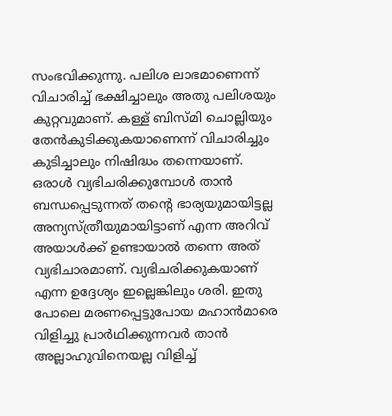സംഭവിക്കുന്നു. പലിശ ലാഭമാണെന്ന് വിചാരിച്ച് ഭക്ഷിച്ചാലും അതു പലിശയും കുറ്റവുമാണ്. കള്ള് ബിസ്മി ചൊല്ലിയും തേന്‍കുടിക്കുകയാണെന്ന് വിചാരിച്ചും കുടിച്ചാലും നിഷിദ്ധം തന്നെയാണ്. ഒരാള്‍ വ്യഭിചരിക്കുമ്പോള്‍ താന്‍ ബന്ധപ്പെടുന്നത് തന്റെ ഭാര്യയുമായിട്ടല്ല അന്യസ്ത്രീയുമായിട്ടാണ് എന്ന അറിവ് അയാള്‍ക്ക് ഉണ്ടായാല്‍ തന്നെ അത് വ്യഭിചാരമാണ്. വ്യഭിചരിക്കുകയാണ് എന്ന ഉദ്ദേശ്യം ഇല്ലെങ്കിലും ശരി. ഇതു പോലെ മരണപ്പെട്ടുപോയ മഹാന്‍മാരെ വിളിച്ചു പ്രാര്‍ഥിക്കുന്നവര്‍ താന്‍ അല്ലാഹുവിനെയല്ല വിളിച്ച്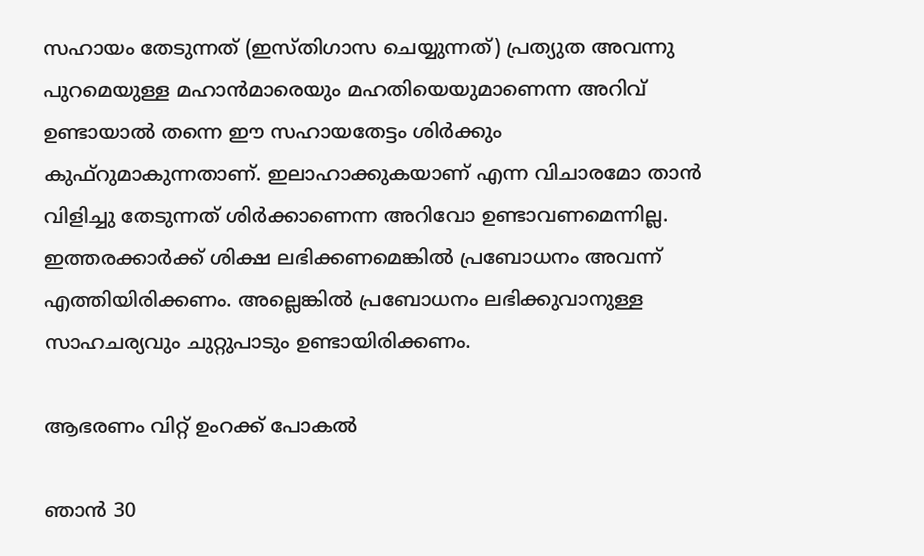സഹായം തേടുന്നത് (ഇസ്തിഗാസ ചെയ്യുന്നത്) പ്രത്യുത അവന്നു പുറമെയുള്ള മഹാന്‍മാരെയും മഹതിയെയുമാണെന്ന അറിവ് ഉണ്ടായാല്‍ തന്നെ ഈ സഹായതേട്ടം ശിര്‍ക്കും കുഫ്‌റുമാകുന്നതാണ്. ഇലാഹാക്കുകയാണ് എന്ന വിചാരമോ താന്‍ വിളിച്ചു തേടുന്നത് ശിര്‍ക്കാണെന്ന അറിവോ ഉണ്ടാവണമെന്നില്ല. ഇത്തരക്കാര്‍ക്ക് ശിക്ഷ ലഭിക്കണമെങ്കില്‍ പ്രബോധനം അവന്ന് എത്തിയിരിക്കണം. അല്ലെങ്കില്‍ പ്രബോധനം ലഭിക്കുവാനുള്ള സാഹചര്യവും ചുറ്റുപാടും ഉണ്ടായിരിക്കണം.

ആഭരണം വിറ്റ് ഉംറക്ക് പോകല്‍

ഞാന്‍ 30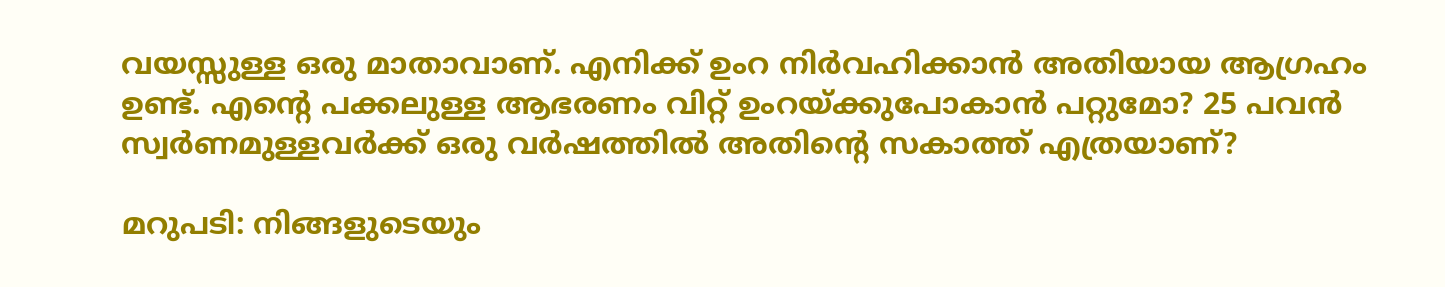വയസ്സുള്ള ഒരു മാതാവാണ്. എനിക്ക് ഉംറ നിര്‍വഹിക്കാന്‍ അതിയായ ആഗ്രഹം ഉണ്ട്. എന്റെ പക്കലുള്ള ആഭരണം വിറ്റ് ഉംറയ്ക്കുപോകാന്‍ പറ്റുമോ? 25 പവന്‍ സ്വര്‍ണമുള്ളവര്‍ക്ക് ഒരു വര്‍ഷത്തില്‍ അതിന്റെ സകാത്ത് എത്രയാണ്?

മറുപടി: നിങ്ങളുടെയും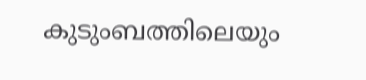കുടുംബത്തിലെയും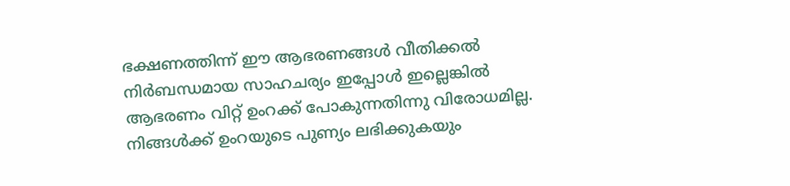ഭക്ഷണത്തിന്ന് ഈ ആഭരണങ്ങള്‍ വീതിക്കല്‍ നിര്‍ബന്ധമായ സാഹചര്യം ഇപ്പോള്‍ ഇല്ലെങ്കില്‍ ആഭരണം വിറ്റ് ഉംറക്ക് പോകുന്നതിന്നു വിരോധമില്ല. നിങ്ങള്‍ക്ക് ഉംറയുടെ പുണ്യം ലഭിക്കുകയും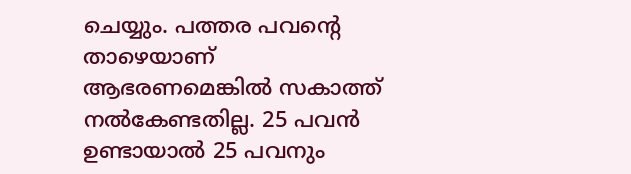ചെയ്യും. പത്തര പവന്റെ താഴെയാണ് ആഭരണമെങ്കില്‍ സകാത്ത് നല്‍കേണ്ടതില്ല. 25 പവന്‍ ഉണ്ടായാല്‍ 25 പവനും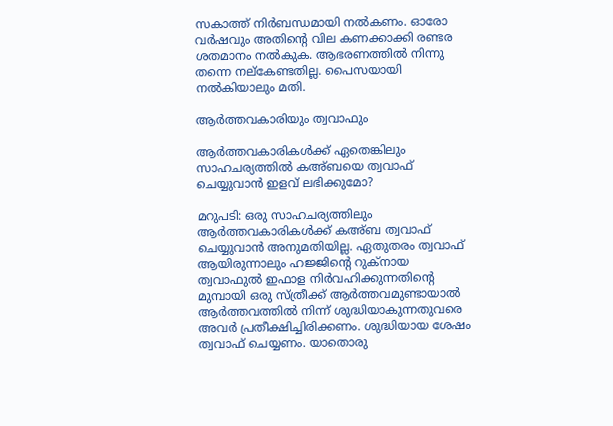സകാത്ത് നിര്‍ബന്ധമായി നല്‍കണം. ഓരോ വര്‍ഷവും അതിന്റെ വില കണക്കാക്കി രണ്ടര ശതമാനം നല്‍കുക. ആഭരണത്തില്‍ നിന്നു തന്നെ നല്‌കേണ്ടതില്ല. പൈസയായി നല്‍കിയാലും മതി.

ആര്‍ത്തവകാരിയും ത്വവാഫും

ആര്‍ത്തവകാരികള്‍ക്ക് ഏതെങ്കിലും സാഹചര്യത്തില്‍ കഅ്ബയെ ത്വവാഫ് ചെയ്യുവാന്‍ ഇളവ് ലഭിക്കുമോ?

മറുപടി: ഒരു സാഹചര്യത്തിലും ആര്‍ത്തവകാരികള്‍ക്ക് കഅ്ബ ത്വവാഫ് ചെയ്യുവാന്‍ അനുമതിയില്ല. ഏതുതരം ത്വവാഫ് ആയിരുന്നാലും ഹജ്ജിന്റെ റുക്‌നായ ത്വവാഫുല്‍ ഇഫാള നിര്‍വഹിക്കുന്നതിന്റെ മുമ്പായി ഒരു സ്ത്രീക്ക് ആര്‍ത്തവമുണ്ടായാല്‍ ആര്‍ത്തവത്തില്‍ നിന്ന് ശുദ്ധിയാകുന്നതുവരെ അവര്‍ പ്രതീക്ഷിച്ചിരിക്കണം. ശുദ്ധിയായ ശേഷം ത്വവാഫ് ചെയ്യണം. യാതൊരു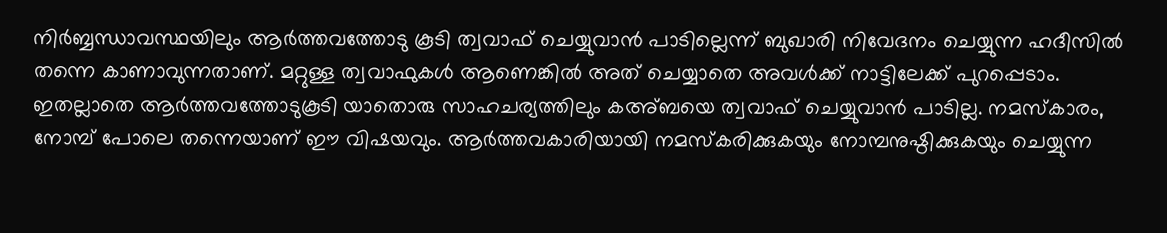നിര്‍ബ്ബന്ധാവസ്ഥയിലും ആര്‍ത്തവത്തോടു കൂടി ത്വവാഫ് ചെയ്യുവാന്‍ പാടില്ലെന്ന് ബുഖാരി നിവേദനം ചെയ്യുന്ന ഹദീസില്‍ തന്നെ കാണാവുന്നതാണ്. മറ്റുള്ള ത്വവാഫുകള്‍ ആണെങ്കില്‍ അത് ചെയ്യാതെ അവള്‍ക്ക് നാട്ടിലേക്ക് പുറപ്പെടാം. ഇതല്ലാതെ ആര്‍ത്തവത്തോടുകൂടി യാതൊരു സാഹചര്യത്തിലും കഅ്ബയെ ത്വവാഫ് ചെയ്യുവാന്‍ പാടില്ല. നമസ്‌കാരം, നോമ്പ് പോലെ തന്നെയാണ് ഈ വിഷയവും. ആര്‍ത്തവകാരിയായി നമസ്‌കരിക്കുകയും നോമ്പനുഷ്ഠിക്കുകയും ചെയ്യുന്ന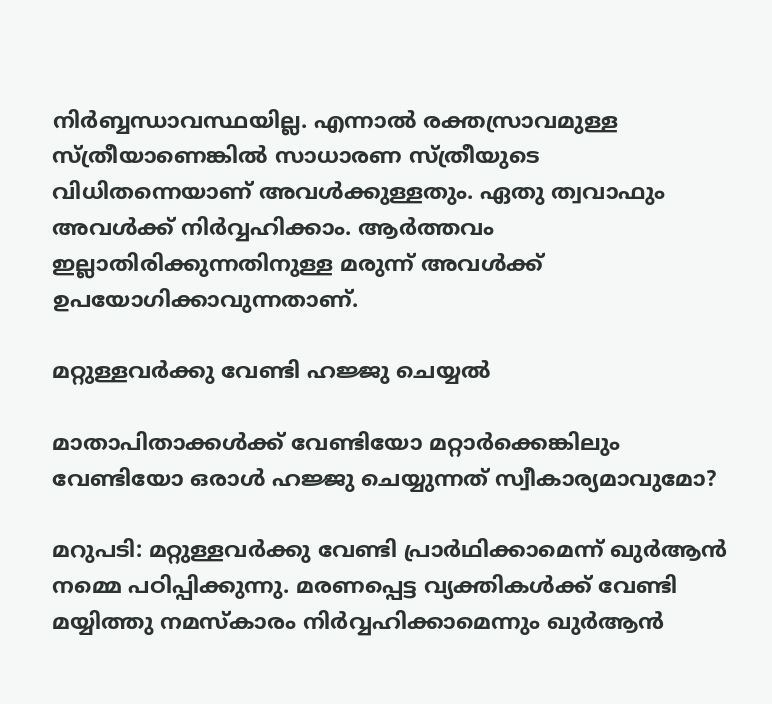നിര്‍ബ്ബന്ധാവസ്ഥയില്ല. എന്നാല്‍ രക്തസ്രാവമുള്ള സ്ത്രീയാണെങ്കില്‍ സാധാരണ സ്ത്രീയുടെ വിധിതന്നെയാണ് അവള്‍ക്കുള്ളതും. ഏതു ത്വവാഫും അവള്‍ക്ക് നിര്‍വ്വഹിക്കാം. ആര്‍ത്തവം ഇല്ലാതിരിക്കുന്നതിനുള്ള മരുന്ന് അവള്‍ക്ക് ഉപയോഗിക്കാവുന്നതാണ്.

മറ്റുള്ളവര്‍ക്കു വേണ്ടി ഹജ്ജു ചെയ്യല്‍

മാതാപിതാക്കള്‍ക്ക് വേണ്ടിയോ മറ്റാര്‍ക്കെങ്കിലും വേണ്ടിയോ ഒരാള്‍ ഹജ്ജു ചെയ്യുന്നത് സ്വീകാര്യമാവുമോ?

മറുപടി: മറ്റുള്ളവര്‍ക്കു വേണ്ടി പ്രാര്‍ഥിക്കാമെന്ന് ഖുര്‍ആന്‍ നമ്മെ പഠിപ്പിക്കുന്നു. മരണപ്പെട്ട വ്യക്തികള്‍ക്ക് വേണ്ടി മയ്യിത്തു നമസ്‌കാരം നിര്‍വ്വഹിക്കാമെന്നും ഖുര്‍ആന്‍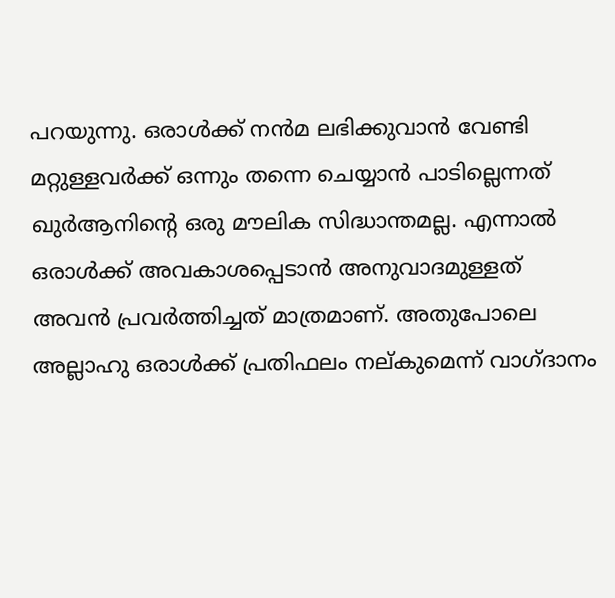പറയുന്നു. ഒരാള്‍ക്ക് നന്‍മ ലഭിക്കുവാന്‍ വേണ്ടി മറ്റുള്ളവര്‍ക്ക് ഒന്നും തന്നെ ചെയ്യാന്‍ പാടില്ലെന്നത് ഖുര്‍ആനിന്റെ ഒരു മൗലിക സിദ്ധാന്തമല്ല. എന്നാല്‍ ഒരാള്‍ക്ക് അവകാശപ്പെടാന്‍ അനുവാദമുള്ളത് അവന്‍ പ്രവര്‍ത്തിച്ചത് മാത്രമാണ്. അതുപോലെ അല്ലാഹു ഒരാള്‍ക്ക് പ്രതിഫലം നല്കുമെന്ന് വാഗ്ദാനം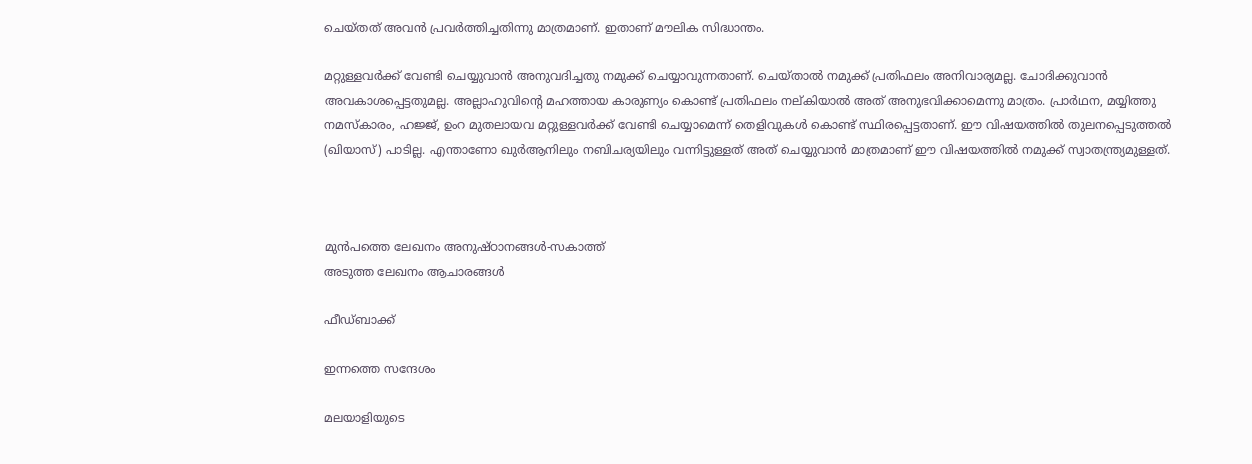ചെയ്തത് അവന്‍ പ്രവര്‍ത്തിച്ചതിന്നു മാത്രമാണ്. ഇതാണ് മൗലിക സിദ്ധാന്തം.

മറ്റുള്ളവര്‍ക്ക് വേണ്ടി ചെയ്യുവാന്‍ അനുവദിച്ചതു നമുക്ക് ചെയ്യാവുന്നതാണ്. ചെയ്താല്‍ നമുക്ക് പ്രതിഫലം അനിവാര്യമല്ല. ചോദിക്കുവാന്‍ അവകാശപ്പെട്ടതുമല്ല. അല്ലാഹുവിന്റെ മഹത്തായ കാരുണ്യം കൊണ്ട് പ്രതിഫലം നല്കിയാല്‍ അത് അനുഭവിക്കാമെന്നു മാത്രം. പ്രാര്‍ഥന, മയ്യിത്തു നമസ്‌കാരം, ഹജ്ജ്, ഉംറ മുതലായവ മറ്റുള്ളവര്‍ക്ക് വേണ്ടി ചെയ്യാമെന്ന് തെളിവുകള്‍ കൊണ്ട് സ്ഥിരപ്പെട്ടതാണ്. ഈ വിഷയത്തില്‍ തുലനപ്പെടുത്തല്‍ (ഖിയാസ്) പാടില്ല. എന്താണോ ഖുര്‍ആനിലും നബിചര്യയിലും വന്നിട്ടുള്ളത് അത് ചെയ്യുവാന്‍ മാത്രമാണ് ഈ വിഷയത്തില്‍ നമുക്ക് സ്വാതന്ത്ര്യമുള്ളത്.



മുൻപത്തെ ലേഖനം അനുഷ്ഠാനങ്ങള്‍-സകാത്ത്
അടുത്ത ലേഖനം ആചാരങ്ങള്‍

ഫീഡ്ബാക്ക്

ഇന്നത്തെ സന്ദേശം

മലയാളിയുടെ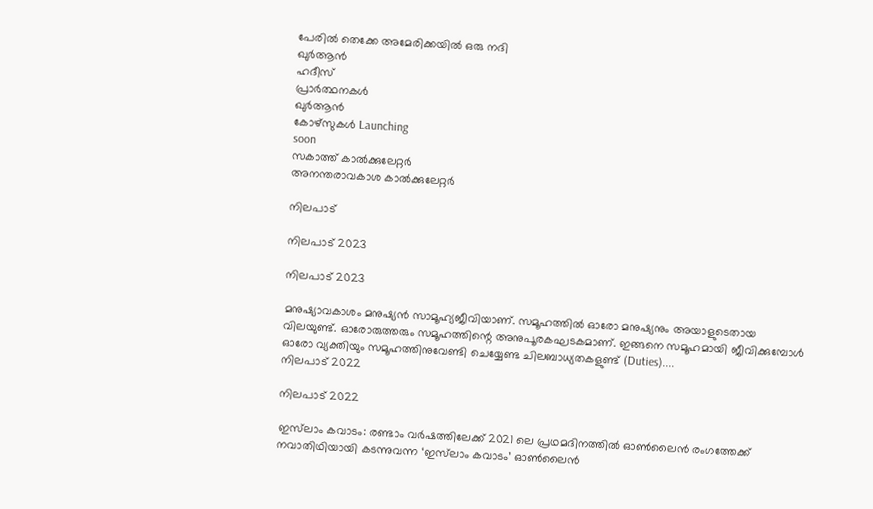പേരിൽ തെക്കേ അമേരിക്കയിൽ ഒരു നദി
ഖുർആൻ
ഹദീസ്
പ്രാർത്ഥനകൾ
ഖുർആൻ
കോഴ്സുകൾ Launching
soon
സകാത്ത് കാൽക്കുലേറ്റർ
അനന്തരാവകാശ കാൽക്കുലേറ്റർ

നിലപാട്

നിലപാട് 2023

നിലപാട് 2023

മനുഷ്യാവകാശം മനുഷ്യന്‍ സാമൂഹ്യജീവിയാണ്. സമൂഹത്തില്‍ ഓരോ മനുഷ്യനും അയാളുടെതായ വിലയുണ്ട്. ഓരോരുത്തരും സമൂഹത്തിന്റെ അനുപൂരകഘടകമാണ്. ഇങ്ങനെ സമൂഹമായി ജീവിക്കുമ്പോള്‍ ഓരോ വ്യക്തിയും സമൂഹത്തിനുവേണ്ടി ചെയ്യേണ്ട ചിലബാധ്യതകളുണ്ട് (Duties)....
നിലപാട് 2022

നിലപാട് 2022

ഇസ്‌ലാം കവാടം: രണ്ടാം വര്‍ഷത്തിലേക്ക് 2021 ലെ പ്രഥമദിനത്തില്‍ ഓണ്‍ലൈന്‍ രംഗത്തേക്ക് നവാതിഥിയായി കടന്നുവന്ന ‘ഇസ്‌ലാം കവാടം’ ഓണ്‍ലൈന്‍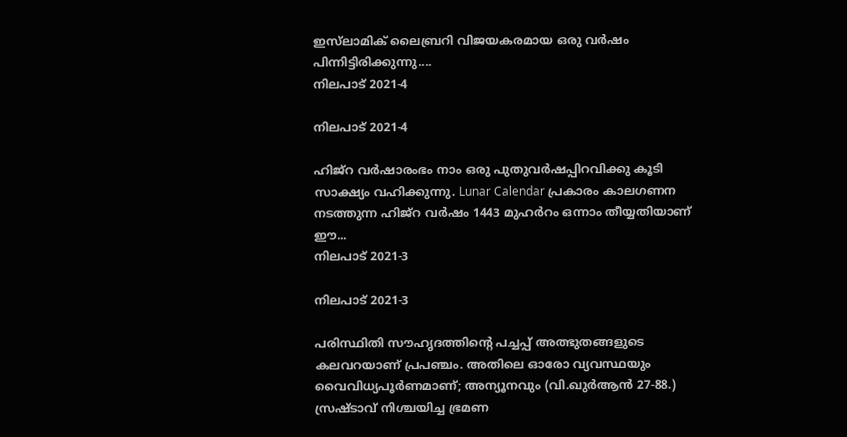ഇസ്‌ലാമിക് ലൈബ്രറി വിജയകരമായ ഒരു വര്‍ഷം പിന്നിട്ടിരിക്കുന്നു....
നിലപാട് 2021-4

നിലപാട് 2021-4

ഹിജ്‌റ വര്‍ഷാരംഭം നാം ഒരു പുതുവര്‍ഷപ്പിറവിക്കു കൂടി സാക്ഷ്യം വഹിക്കുന്നു. Lunar Calendar പ്രകാരം കാലഗണന നടത്തുന്ന ഹിജ്‌റ വര്‍ഷം 1443 മുഹര്‍റം ഒന്നാം തീയ്യതിയാണ് ഈ...
നിലപാട് 2021-3

നിലപാട് 2021-3

പരിസ്ഥിതി സൗഹൃദത്തിന്റെ പച്ചപ്പ് അത്ഭുതങ്ങളുടെ കലവറയാണ് പ്രപഞ്ചം. അതിലെ ഓരോ വ്യവസ്ഥയും വൈവിധ്യപൂര്‍ണമാണ്; അന്യൂനവും (വി.ഖുര്‍ആന്‍ 27-88.) സ്രഷ്ടാവ് നിശ്ചയിച്ച ഭ്രമണ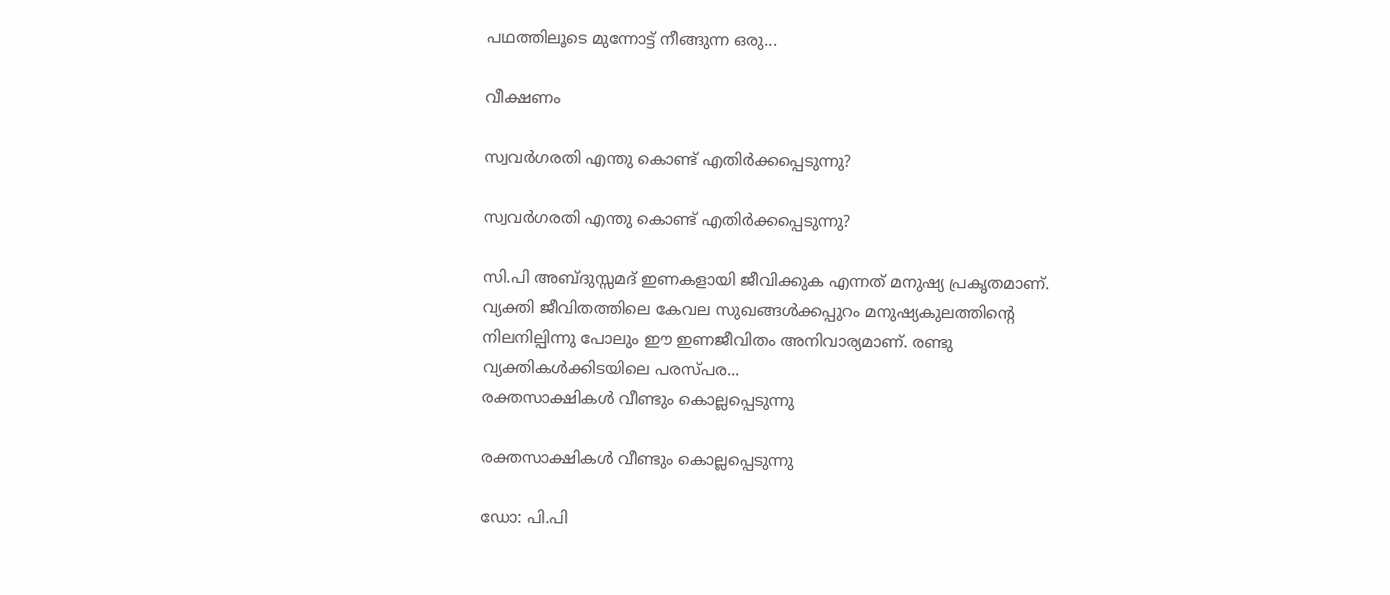പഥത്തിലൂടെ മുന്നോട്ട് നീങ്ങുന്ന ഒരു...

വീക്ഷണം

സ്വവര്‍ഗരതി എന്തു കൊണ്ട് എതിര്‍ക്കപ്പെടുന്നു?

സ്വവര്‍ഗരതി എന്തു കൊണ്ട് എതിര്‍ക്കപ്പെടുന്നു?

സി.പി അബ്ദുസ്സമദ് ഇണകളായി ജീവിക്കുക എന്നത് മനുഷ്യ പ്രകൃതമാണ്. വ്യക്തി ജീവിതത്തിലെ കേവല സുഖങ്ങള്‍ക്കപ്പുറം മനുഷ്യകുലത്തിന്റെ നിലനില്പിന്നു പോലും ഈ ഇണജീവിതം അനിവാര്യമാണ്. രണ്ടു വ്യക്തികള്‍ക്കിടയിലെ പരസ്പര...
രക്തസാക്ഷികള്‍ വീണ്ടും കൊല്ലപ്പെടുന്നു

രക്തസാക്ഷികള്‍ വീണ്ടും കൊല്ലപ്പെടുന്നു

ഡോ: പി.പി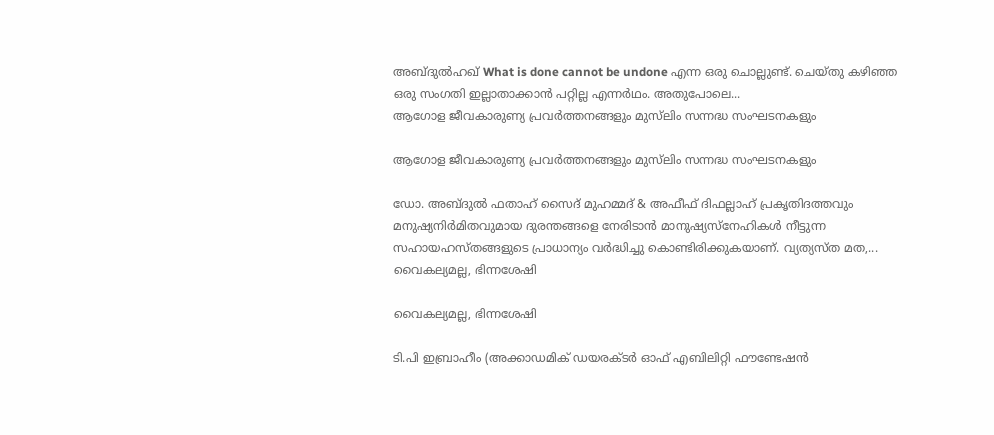അബ്ദുല്‍ഹഖ് What is done cannot be undone എന്ന ഒരു ചൊല്ലുണ്ട്. ചെയ്തു കഴിഞ്ഞ ഒരു സംഗതി ഇല്ലാതാക്കാന്‍ പറ്റില്ല എന്നര്‍ഥം. അതുപോലെ...
ആഗോള ജീവകാരുണ്യ പ്രവര്‍ത്തനങ്ങളും മുസ്‌ലിം സന്നദ്ധ സംഘടനകളും

ആഗോള ജീവകാരുണ്യ പ്രവര്‍ത്തനങ്ങളും മുസ്‌ലിം സന്നദ്ധ സംഘടനകളും

ഡോ. അബ്ദുല്‍ ഫതാഹ് സൈദ് മുഹമ്മദ് & അഫീഫ് ദിഫല്ലാഹ് പ്രകൃതിദത്തവും മനുഷ്യനിര്‍മിതവുമായ ദുരന്തങ്ങളെ നേരിടാന്‍ മാനുഷ്യസ്‌നേഹികള്‍ നീട്ടുന്ന സഹായഹസ്തങ്ങളുടെ പ്രാധാന്യം വര്‍ദ്ധിച്ചു കൊണ്ടിരിക്കുകയാണ്. വ്യത്യസ്ത മത,...
വൈകല്യമല്ല, ഭിന്നശേഷി

വൈകല്യമല്ല, ഭിന്നശേഷി

ടി.പി ഇബ്രാഹീം (അക്കാഡമിക് ഡയരക്ടര്‍ ഓഫ് എബിലിറ്റി ഫൗണ്ടേഷന്‍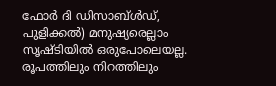ഫോര്‍ ദി ഡിസാബ്ള്‍ഡ്, പുളിക്കല്‍) മനുഷ്യരെല്ലാം സൃഷ്ടിയില്‍ ഒരുപോലെയല്ല. രൂപത്തിലും നിറത്തിലും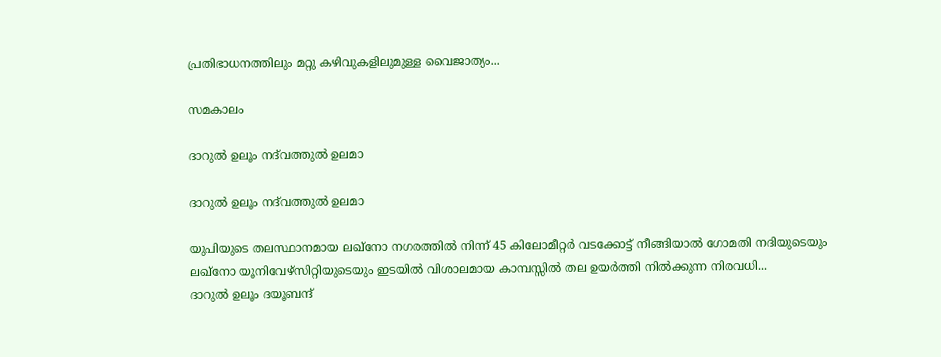പ്രതിഭാധനത്തിലും മറ്റു കഴിവുകളിലുമുള്ള വൈജാത്യം...

സമകാലം

ദാറുല്‍ ഉലൂം നദ്‌വത്തുല്‍ ഉലമാ

ദാറുല്‍ ഉലൂം നദ്‌വത്തുല്‍ ഉലമാ

യുപിയുടെ തലസ്ഥാനമായ ലഖ്‌നോ നഗരത്തില്‍ നിന്ന് 45 കിലോമീറ്റര്‍ വടക്കോട്ട് നീങ്ങിയാല്‍ ഗോമതി നദിയുടെയും ലഖ്‌നോ യൂനിവേഴ്‌സിറ്റിയുടെയും ഇടയില്‍ വിശാലമായ കാമ്പസ്സില്‍ തല ഉയര്‍ത്തി നില്‍ക്കുന്ന നിരവധി...
ദാറുല്‍ ഉലൂം ദയൂബന്ദ്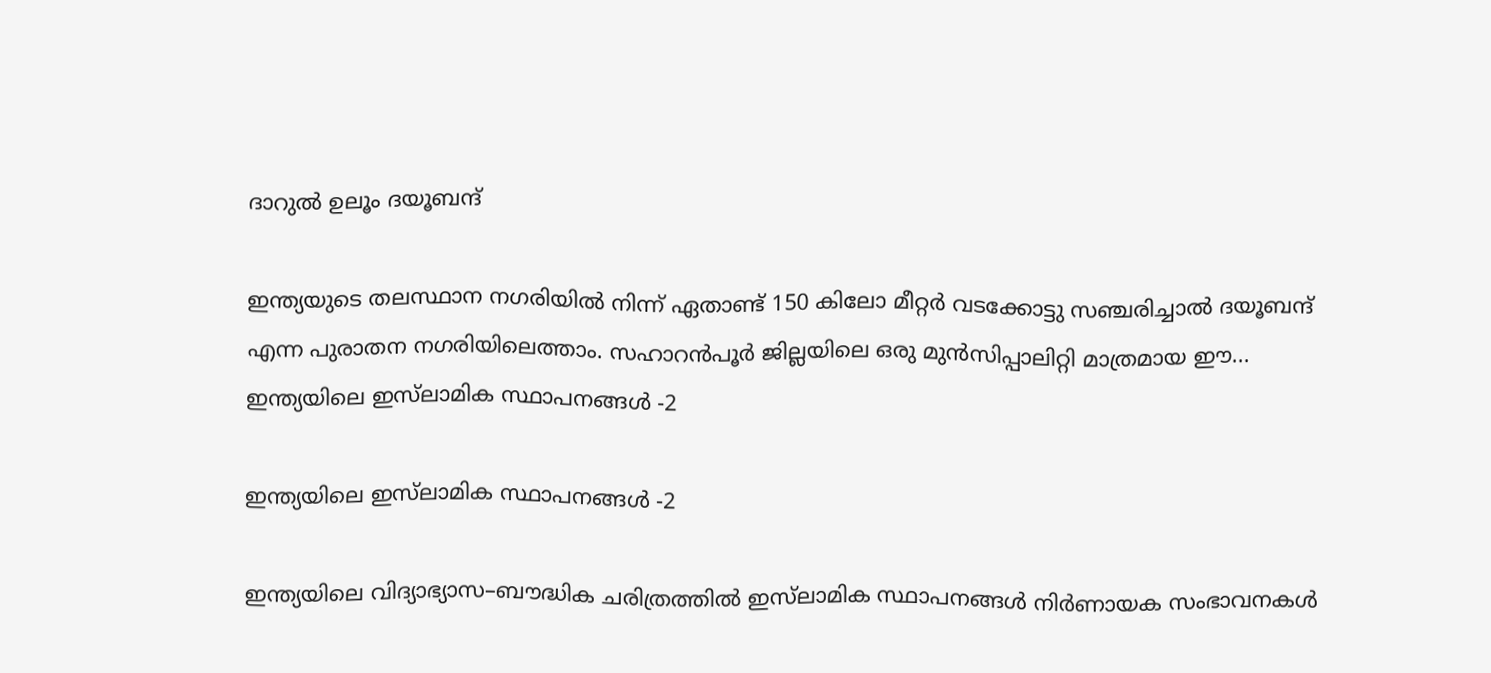ദാറുല്‍ ഉലൂം ദയൂബന്ദ്

ഇന്ത്യയുടെ തലസ്ഥാന നഗരിയില്‍ നിന്ന് ഏതാണ്ട് 150 കിലോ മീറ്റര്‍ വടക്കോട്ടു സഞ്ചരിച്ചാല്‍ ദയൂബന്ദ് എന്ന പുരാതന നഗരിയിലെത്താം. സഹാറന്‍പൂര്‍ ജില്ലയിലെ ഒരു മുന്‍സിപ്പാലിറ്റി മാത്രമായ ഈ...
ഇന്ത്യയിലെ ഇസ്‌ലാമിക സ്ഥാപനങ്ങള്‍ -2

ഇന്ത്യയിലെ ഇസ്‌ലാമിക സ്ഥാപനങ്ങള്‍ -2

ഇന്ത്യയിലെ വിദ്യാഭ്യാസ–ബൗദ്ധിക ചരിത്രത്തില്‍ ഇസ്‌ലാമിക സ്ഥാപനങ്ങള്‍ നിര്‍ണായക സംഭാവനകള്‍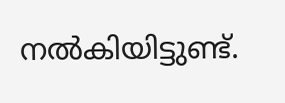നല്‍കിയിട്ടുണ്ട്.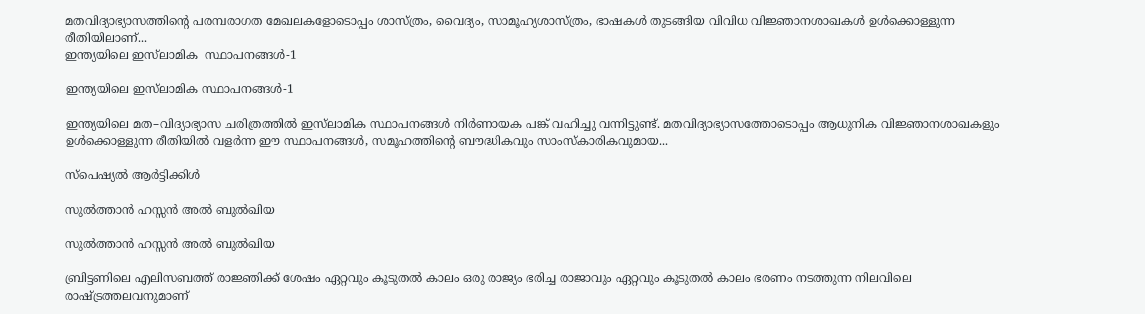മതവിദ്യാഭ്യാസത്തിന്റെ പരമ്പരാഗത മേഖലകളോടൊപ്പം ശാസ്ത്രം, വൈദ്യം, സാമൂഹ്യശാസ്ത്രം, ഭാഷകള്‍ തുടങ്ങിയ വിവിധ വിജ്ഞാനശാഖകള്‍ ഉള്‍ക്കൊള്ളുന്ന രീതിയിലാണ്...
ഇന്ത്യയിലെ ഇസ്‌ലാമിക  സ്ഥാപനങ്ങള്‍-1

ഇന്ത്യയിലെ ഇസ്‌ലാമിക സ്ഥാപനങ്ങള്‍-1

ഇന്ത്യയിലെ മത–വിദ്യാഭ്യാസ ചരിത്രത്തില്‍ ഇസ്‌ലാമിക സ്ഥാപനങ്ങള്‍ നിര്‍ണായക പങ്ക് വഹിച്ചു വന്നിട്ടുണ്ട്. മതവിദ്യാഭ്യാസത്തോടൊപ്പം ആധുനിക വിജ്ഞാനശാഖകളും ഉള്‍ക്കൊള്ളുന്ന രീതിയില്‍ വളര്‍ന്ന ഈ സ്ഥാപനങ്ങള്‍, സമൂഹത്തിന്റെ ബൗദ്ധികവും സാംസ്‌കാരികവുമായ...

സ്പെഷ്യൽ ആർട്ടിക്കിൾ

സുല്‍ത്താന്‍ ഹസ്സന്‍ അല്‍ ബുല്‍ഖിയ

സുല്‍ത്താന്‍ ഹസ്സന്‍ അല്‍ ബുല്‍ഖിയ

ബ്രിട്ടണിലെ എലിസബത്ത് രാജ്ഞിക്ക് ശേഷം ഏറ്റവും കൂടുതല്‍ കാലം ഒരു രാജ്യം ഭരിച്ച രാജാവും ഏറ്റവും കൂടുതല്‍ കാലം ഭരണം നടത്തുന്ന നിലവിലെ രാഷ്ട്രത്തലവനുമാണ്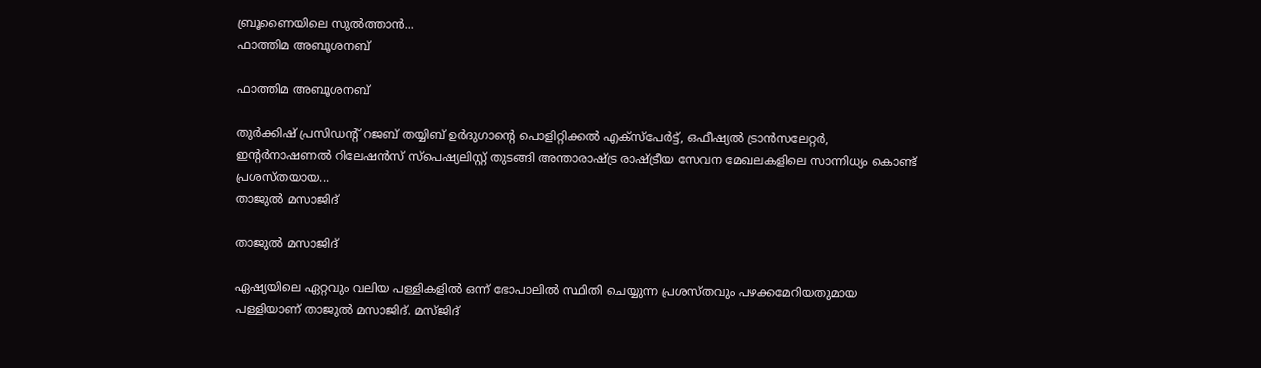ബ്രൂണൈയിലെ സുല്‍ത്താന്‍...
ഫാത്തിമ അബൂശനബ്

ഫാത്തിമ അബൂശനബ്

തുര്‍ക്കിഷ് പ്രസിഡന്റ് റജബ് തയ്യിബ് ഉര്‍ദുഗാന്റെ പൊളിറ്റിക്കല്‍ എക്‌സ്‌പേര്‍ട്ട്, ഒഫീഷ്യല്‍ ട്രാന്‍സലേറ്റര്‍, ഇന്റര്‍നാഷണല്‍ റിലേഷന്‍സ് സ്‌പെഷ്യലിസ്റ്റ് തുടങ്ങി അന്താരാഷ്ട്ര രാഷ്ട്രീയ സേവന മേഖലകളിലെ സാന്നിധ്യം കൊണ്ട് പ്രശസ്തയായ...
താജുല്‍ മസാജിദ്

താജുല്‍ മസാജിദ്

ഏഷ്യയിലെ ഏറ്റവും വലിയ പള്ളികളില്‍ ഒന്ന് ഭോപാലില്‍ സ്ഥിതി ചെയ്യുന്ന പ്രശസ്തവും പഴക്കമേറിയതുമായ പള്ളിയാണ് താജുല്‍ മസാജിദ്. മസ്ജിദ്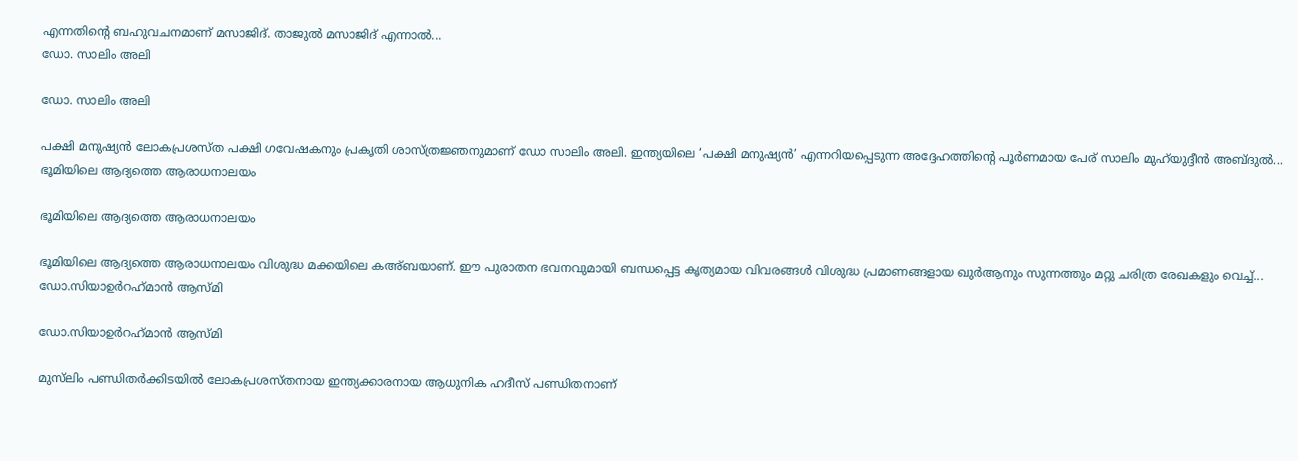എന്നതിന്റെ ബഹുവചനമാണ് മസാജിദ്. താജുല്‍ മസാജിദ് എന്നാല്‍...
ഡോ. സാലിം അലി

ഡോ. സാലിം അലി

പക്ഷി മനുഷ്യന്‍ ലോകപ്രശസ്ത പക്ഷി ഗവേഷകനും പ്രകൃതി ശാസ്ത്രജ്ഞനുമാണ് ഡോ സാലിം അലി. ഇന്ത്യയിലെ ‘പക്ഷി മനുഷ്യന്‍’ എന്നറിയപ്പെടുന്ന അദ്ദേഹത്തിന്റെ പൂര്‍ണമായ പേര് സാലിം മുഹ്‌യുദ്ദീന്‍ അബ്ദുല്‍...
ഭൂമിയിലെ ആദ്യത്തെ ആരാധനാലയം

ഭൂമിയിലെ ആദ്യത്തെ ആരാധനാലയം

ഭൂമിയിലെ ആദ്യത്തെ ആരാധനാലയം വിശുദ്ധ മക്കയിലെ കഅ്ബയാണ്. ഈ പുരാതന ഭവനവുമായി ബന്ധപ്പെട്ട കൃത്യമായ വിവരങ്ങള്‍ വിശുദ്ധ പ്രമാണങ്ങളായ ഖുര്‍ആനും സുന്നത്തും മറ്റു ചരിത്ര രേഖകളും വെച്ച്...
ഡോ.സിയാഉര്‍റഹ്‌മാന്‍ ആസ്മി

ഡോ.സിയാഉര്‍റഹ്‌മാന്‍ ആസ്മി

മുസ്‌ലിം പണ്ഡിതര്‍ക്കിടയില്‍ ലോകപ്രശസ്തനായ ഇന്ത്യക്കാരനായ ആധുനിക ഹദീസ് പണ്ഡിതനാണ്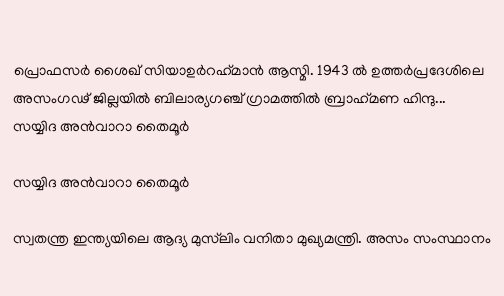പ്രൊഫസര്‍ ശൈഖ് സിയാഉര്‍റഹ്‌മാന്‍ ആസ്മി. 1943 ല്‍ ഉത്തര്‍പ്രദേശിലെ അസംഗഢ് ജില്ലയില്‍ ബിലാര്യഗഞ്ച് ഗ്രാമത്തില്‍ ബ്രാഹ്‌മണ ഹിന്ദു...
സയ്യിദ അന്‍വാറാ തൈമൂര്‍

സയ്യിദ അന്‍വാറാ തൈമൂര്‍

സ്വതന്ത്ര ഇന്ത്യയിലെ ആദ്യ മുസ്‌ലിം വനിതാ മുഖ്യമന്ത്രി. അസം സംസ്ഥാനം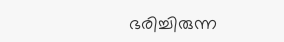ഭരിച്ചിരുന്ന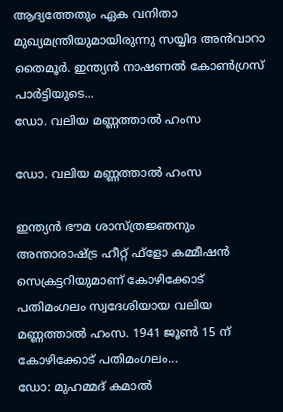ആദ്യത്തേതും ഏക വനിതാ മുഖ്യമന്ത്രിയുമായിരുന്നു സയ്യിദ അന്‍വാറാ തൈമൂര്‍. ഇന്ത്യന്‍ നാഷണല്‍ കോണ്‍ഗ്രസ് പാര്‍ട്ടിയുടെ...
ഡോ. വലിയ മണ്ണത്താല്‍ ഹംസ

ഡോ. വലിയ മണ്ണത്താല്‍ ഹംസ

ഇന്ത്യന്‍ ഭൗമ ശാസ്ത്രജ്ഞനും അന്താരാഷ്ട്ര ഹീറ്റ് ഫ്‌ളോ കമ്മീഷന്‍ സെക്രട്ടറിയുമാണ് കോഴിക്കോട് പതിമംഗലം സ്വദേശിയായ വലിയ മണ്ണത്താല്‍ ഹംസ. 1941 ജൂണ്‍ 15 ന് കോഴിക്കോട് പതിമംഗലം...
ഡോ: മുഹമ്മദ് കമാല്‍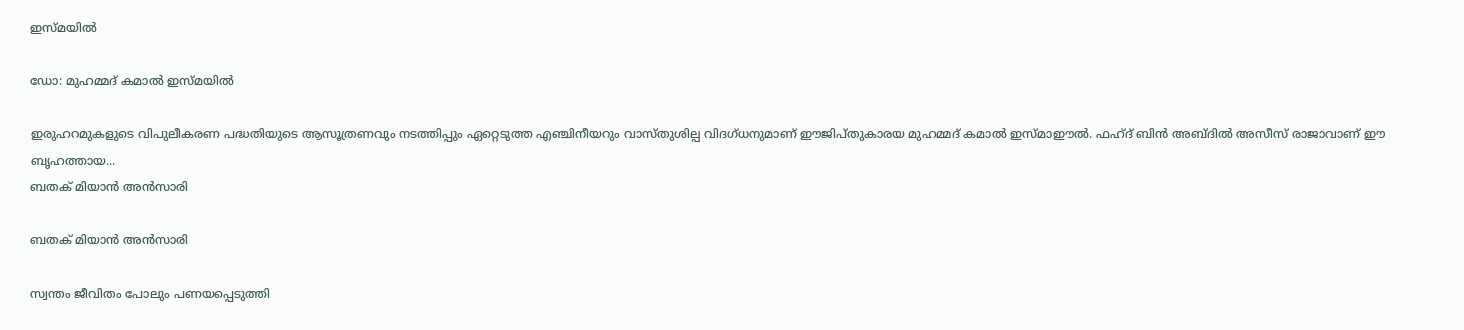ഇസ്മയില്‍

ഡോ: മുഹമ്മദ് കമാല്‍ ഇസ്മയില്‍

ഇരുഹറമുകളുടെ വിപുലീകരണ പദ്ധതിയുടെ ആസൂത്രണവും നടത്തിപ്പും ഏറ്റെടുത്ത എഞ്ചിനീയറും വാസ്തുശില്പ വിദഗ്ധനുമാണ് ഈജിപ്തുകാരയ മുഹമ്മദ് കമാല്‍ ഇസ്മാഈല്‍. ഫഹ്ദ് ബിന്‍ അബ്ദില്‍ അസീസ് രാജാവാണ് ഈ ബൃഹത്തായ...
ബതക് മിയാന്‍ അന്‍സാരി

ബതക് മിയാന്‍ അന്‍സാരി

സ്വന്തം ജീവിതം പോലും പണയപ്പെടുത്തി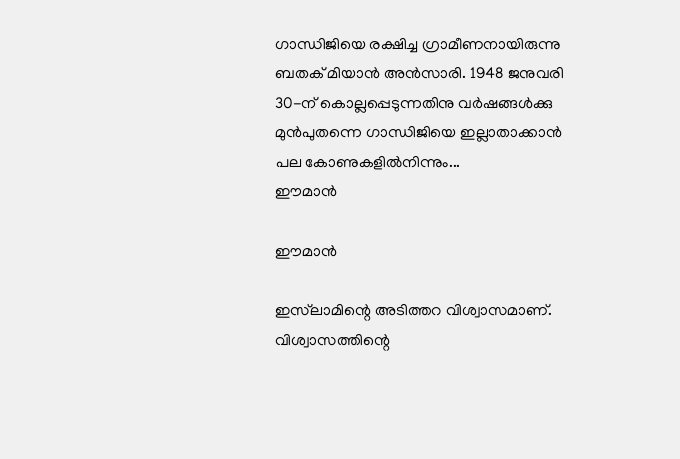ഗാന്ധിജിയെ രക്ഷിച്ച ഗ്രാമീണനായിരുന്നു ബതക് മിയാന്‍ അന്‍സാരി. 1948 ജനുവരി 30-ന് കൊല്ലപ്പെടുന്നതിനു വര്‍ഷങ്ങള്‍ക്കു മുന്‍പുതന്നെ ഗാന്ധിജിയെ ഇല്ലാതാക്കാന്‍ പല കോണുകളില്‍നിന്നും...
ഈമാന്‍

ഈമാന്‍

ഇസ്‌ലാമിന്റെ അടിത്തറ വിശ്വാസമാണ്. വിശ്വാസത്തിന്റെ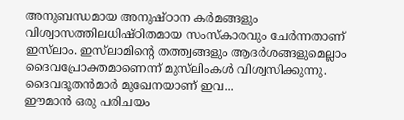അനുബന്ധമായ അനുഷ്ഠാന കര്‍മങ്ങളും വിശ്വാസത്തിലധിഷ്ഠിതമായ സംസ്‌കാരവും ചേര്‍ന്നതാണ് ഇസ്‌ലാം. ഇസ്‌ലാമിന്റെ തത്ത്വങ്ങളും ആദര്‍ശങ്ങളുമെല്ലാം ദൈവപ്രോക്തമാണെന്ന് മുസ്‌ലിംകള്‍ വിശ്വസിക്കുന്നു. ദൈവദൂതന്‍മാര്‍ മുഖേനയാണ് ഇവ...
ഈമാന്‍ ഒരു പരിചയം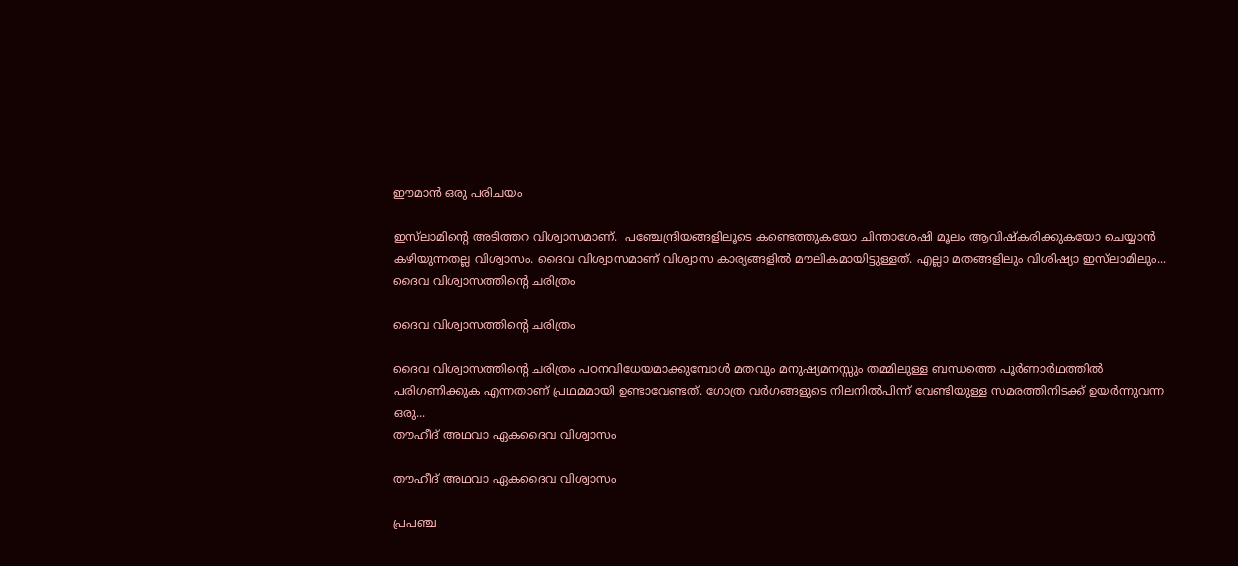ഈമാന്‍ ഒരു പരിചയം

ഇസ്‌ലാമിന്റെ അടിത്തറ വിശ്വാസമാണ്.  പഞ്ചേന്ദ്രിയങ്ങളിലൂടെ കണ്ടെത്തുകയോ ചിന്താശേഷി മൂലം ആവിഷ്‌കരിക്കുകയോ ചെയ്യാന്‍ കഴിയുന്നതല്ല വിശ്വാസം. ദൈവ വിശ്വാസമാണ് വിശ്വാസ കാര്യങ്ങളില്‍ മൗലികമായിട്ടുള്ളത്. എല്ലാ മതങ്ങളിലും വിശിഷ്യാ ഇസ്‌ലാമിലും...
ദൈവ വിശ്വാസത്തിന്റെ ചരിത്രം

ദൈവ വിശ്വാസത്തിന്റെ ചരിത്രം

ദൈവ വിശ്വാസത്തിന്റെ ചരിത്രം പഠനവിധേയമാക്കുമ്പോള്‍ മതവും മനുഷ്യമനസ്സും തമ്മിലുള്ള ബന്ധത്തെ പൂര്‍ണാര്‍ഥത്തില്‍ പരിഗണിക്കുക എന്നതാണ് പ്രഥമമായി ഉണ്ടാവേണ്ടത്. ഗോത്ര വര്‍ഗങ്ങളുടെ നിലനില്‍പിന്ന് വേണ്ടിയുള്ള സമരത്തിനിടക്ക് ഉയര്‍ന്നുവന്ന ഒരു...
തൗഹീദ് അഥവാ ഏകദൈവ വിശ്വാസം

തൗഹീദ് അഥവാ ഏകദൈവ വിശ്വാസം

പ്രപഞ്ച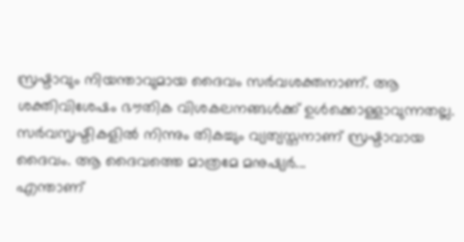സ്രഷ്ടാവും നിയന്താവുമായ ദൈവം സര്‍വശക്തനാണ്. ആ ശക്തിവിശേഷം ഭൗതിക വിശകലനങ്ങള്‍ക്ക് ഉള്‍ക്കൊള്ളാവുന്നതല്ല. സര്‍വസൃഷ്ടികളില്‍ നിന്നും തികച്ചും വ്യത്യസ്തനാണ് സ്രഷ്ടാവായ ദൈവം. ആ ദൈവത്തെ മാത്രമേ മനുഷ്യര്‍...
എന്താണ്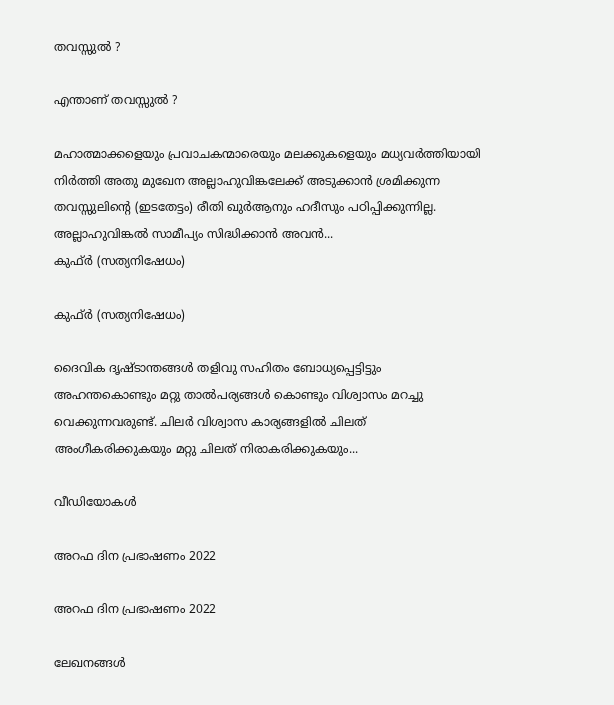തവസ്സുല്‍ ?

എന്താണ് തവസ്സുല്‍ ?

മഹാത്മാക്കളെയും പ്രവാചകന്മാരെയും മലക്കുകളെയും മധ്യവര്‍ത്തിയായി നിര്‍ത്തി അതു മുഖേന അല്ലാഹുവിങ്കലേക്ക് അടുക്കാന്‍ ശ്രമിക്കുന്ന തവസ്സുലിന്റെ (ഇടതേട്ടം) രീതി ഖുര്‍ആനും ഹദീസും പഠിപ്പിക്കുന്നില്ല. അല്ലാഹുവിങ്കല്‍ സാമീപ്യം സിദ്ധിക്കാന്‍ അവന്‍...
കുഫ്ര്‍ (സത്യനിഷേധം)

കുഫ്ര്‍ (സത്യനിഷേധം)

ദൈവിക ദൃഷ്‌ടാന്തങ്ങൾ തളിവു സഹിതം ബോധ്യപ്പെട്ടിട്ടും അഹന്തകൊണ്ടും മറ്റു താൽപര്യങ്ങൾ കൊണ്ടും വിശ്വാസം മറച്ചു വെക്കുന്നവരുണ്ട്‌. ചിലർ വിശ്വാസ കാര്യങ്ങളിൽ ചിലത്‌ അംഗീകരിക്കുകയും മറ്റു ചിലത്‌ നിരാകരിക്കുകയും...

വീഡിയോകൾ

അറഫ ദിന പ്രഭാഷണം 2022

അറഫ ദിന പ്രഭാഷണം 2022

ലേഖനങ്ങൾ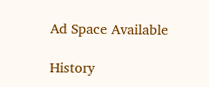Ad Space Available

History